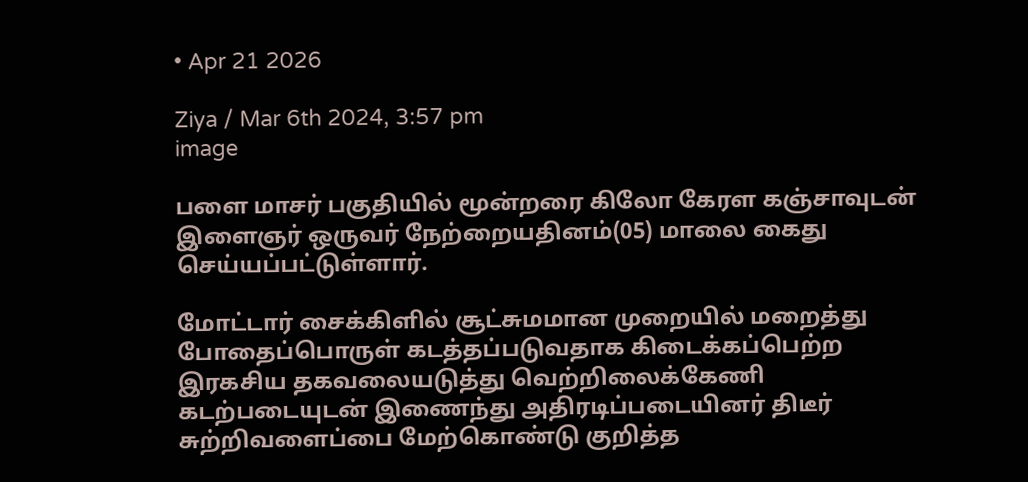• Apr 21 2026

Ziya / Mar 6th 2024, 3:57 pm
image

பளை மாசர் பகுதியில் மூன்றரை கிலோ கேரள கஞ்சாவுடன் இளைஞர் ஒருவர் நேற்றையதினம்(05) மாலை கைது செய்யப்பட்டுள்ளார்.

மோட்டார் சைக்கிளில் சூட்சுமமான முறையில் மறைத்து போதைப்பொருள் கடத்தப்படுவதாக கிடைக்கப்பெற்ற இரகசிய தகவலையடுத்து வெற்றிலைக்கேணி கடற்படையுடன் இணைந்து அதிரடிப்படையினர் திடீர் சுற்றிவளைப்பை மேற்கொண்டு குறித்த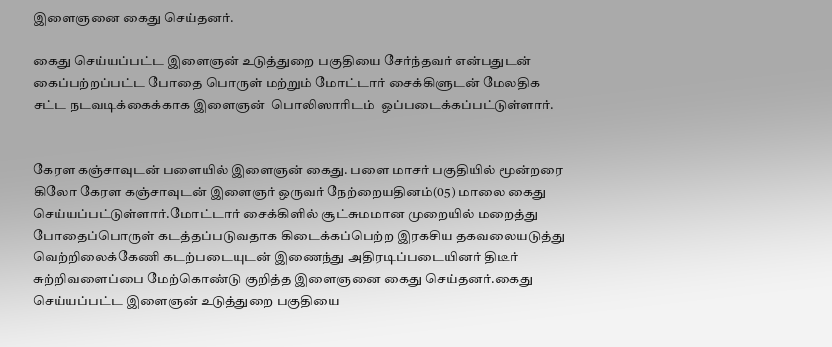இளைஞனை கைது செய்தனர்.

கைது செய்யப்பட்ட இளைஞன் உடுத்துறை பகுதியை சேர்ந்தவர் என்பதுடன் கைப்பற்றப்பட்ட போதை பொருள் மற்றும் மோட்டார் சைக்கிளுடன் மேலதிக சட்ட நடவடிக்கைக்காக இளைஞன்  பொலிஸாரிடம்  ஒப்படைக்கப்பட்டுள்ளார்.


கேரள கஞ்சாவுடன் பளையில் இளைஞன் கைது. பளை மாசர் பகுதியில் மூன்றரை கிலோ கேரள கஞ்சாவுடன் இளைஞர் ஒருவர் நேற்றையதினம்(05) மாலை கைது செய்யப்பட்டுள்ளார்.மோட்டார் சைக்கிளில் சூட்சுமமான முறையில் மறைத்து போதைப்பொருள் கடத்தப்படுவதாக கிடைக்கப்பெற்ற இரகசிய தகவலையடுத்து வெற்றிலைக்கேணி கடற்படையுடன் இணைந்து அதிரடிப்படையினர் திடீர் சுற்றிவளைப்பை மேற்கொண்டு குறித்த இளைஞனை கைது செய்தனர்.கைது செய்யப்பட்ட இளைஞன் உடுத்துறை பகுதியை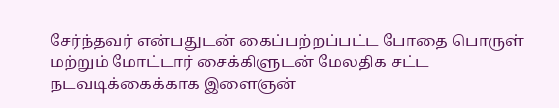சேர்ந்தவர் என்பதுடன் கைப்பற்றப்பட்ட போதை பொருள் மற்றும் மோட்டார் சைக்கிளுடன் மேலதிக சட்ட நடவடிக்கைக்காக இளைஞன்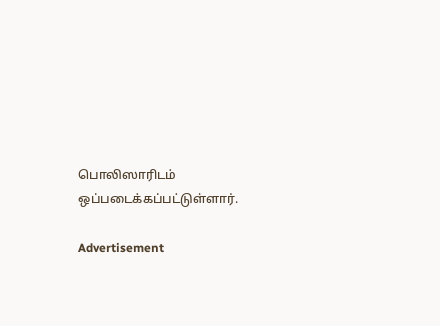பொலிஸாரிடம்  ஒப்படைக்கப்பட்டுள்ளார்.

Advertisement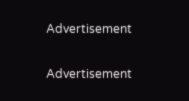Advertisement

Advertisement